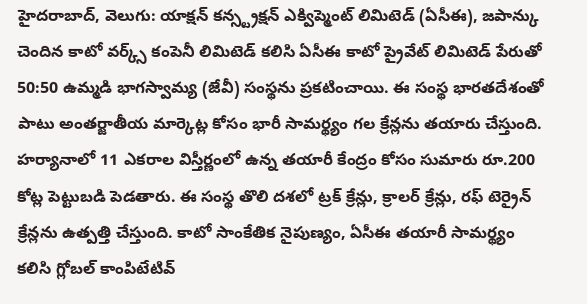హైదరాబాద్, వెలుగు: యాక్షన్ కన్స్ట్రక్షన్ ఎక్విప్మెంట్ లిమిటెడ్ (ఏసీఈ), జపాన్కు చెందిన కాటో వర్క్స్ కంపెనీ లిమిటెడ్ కలిసి ఏసీఈ కాటో ప్రైవేట్ లిమిటెడ్ పేరుతో 50:50 ఉమ్మడి భాగస్వామ్య (జేవీ) సంస్థను ప్రకటించాయి. ఈ సంస్థ భారతదేశంతో పాటు అంతర్జాతీయ మార్కెట్ల కోసం భారీ సామర్థ్యం గల క్రేన్లను తయారు చేస్తుంది.
హర్యానాలో 11 ఎకరాల విస్తీర్ణంలో ఉన్న తయారీ కేంద్రం కోసం సుమారు రూ.200 కోట్ల పెట్టుబడి పెడతారు. ఈ సంస్థ తొలి దశలో ట్రక్ క్రేన్లు, క్రాలర్ క్రేన్లు, రఫ్ టెర్రైన్ క్రేన్లను ఉత్పత్తి చేస్తుంది. కాటో సాంకేతిక నైపుణ్యం, ఏసీఈ తయారీ సామర్థ్యం కలిసి గ్లోబల్ కాంపిటేటివ్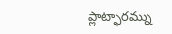ప్లాట్ఫారమ్ను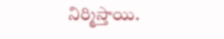నిర్మిస్తాయి.